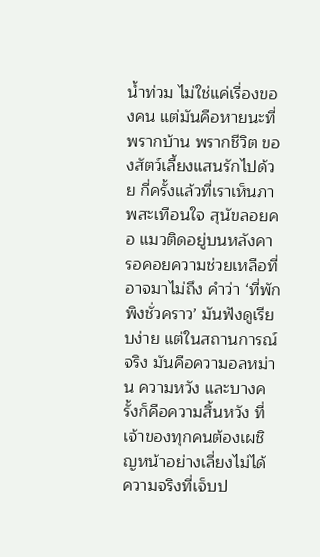น้ำท่วม ไม่ใช่แค่เรื่องของคน แต่มันคือหายนะที่พรากบ้าน พรากชีวิต ของสัตว์เลี้ยงแสนรักไปด้วย กี่ครั้งแล้วที่เราเห็นภาพสะเทือนใจ สุนัขลอยคอ แมวติดอยู่บนหลังคา รอคอยความช่วยเหลือที่อาจมาไม่ถึง คำว่า ‘ที่พักพิงชั่วคราว’ มันฟังดูเรียบง่าย แต่ในสถานการณ์จริง มันคือความอลหม่าน ความหวัง และบางครั้งก็คือความสิ้นหวัง ที่เจ้าของทุกคนต้องเผชิญหน้าอย่างเลี่ยงไม่ได้
ความจริงที่เจ็บป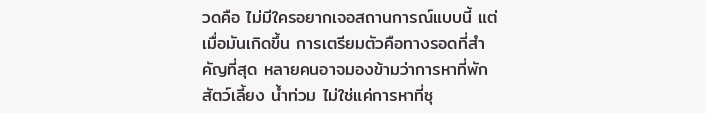วดคือ ไม่มีใครอยากเจอสถานการณ์แบบนี้ แต่เมื่อมันเกิดขึ้น การเตรียมตัวคือทางรอดที่สำคัญที่สุด หลายคนอาจมองข้ามว่าการหาที่พัก สัตว์เลี้ยง น้ำท่วม ไม่ใช่แค่การหาที่ซุ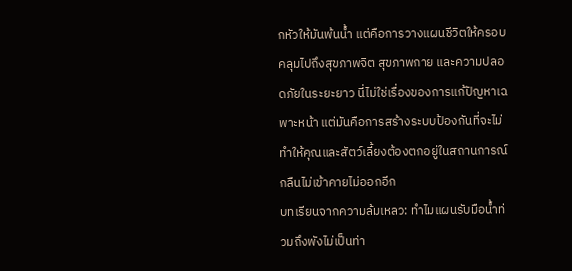กหัวให้มันพ้นน้ำ แต่คือการวางแผนชีวิตให้ครอบคลุมไปถึงสุขภาพจิต สุขภาพกาย และความปลอดภัยในระยะยาว นี่ไม่ใช่เรื่องของการแก้ปัญหาเฉพาะหน้า แต่มันคือการสร้างระบบป้องกันที่จะไม่ทำให้คุณและสัตว์เลี้ยงต้องตกอยู่ในสถานการณ์กลืนไม่เข้าคายไม่ออกอีก
บทเรียนจากความล้มเหลว: ทำไมแผนรับมือน้ำท่วมถึงพังไม่เป็นท่า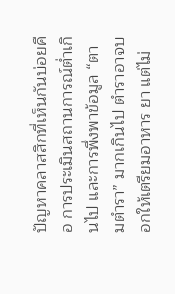ปัญหาคลาสสิกที่เห็นกันบ่อยคือ การประเมินสถานการณ์ต่ำเกินไป และการพึ่งพาข้อมูล “ตามตำรา” มากเกินไป ตำราอาจบอกให้เตรียมอาหาร ยา แต่ไม่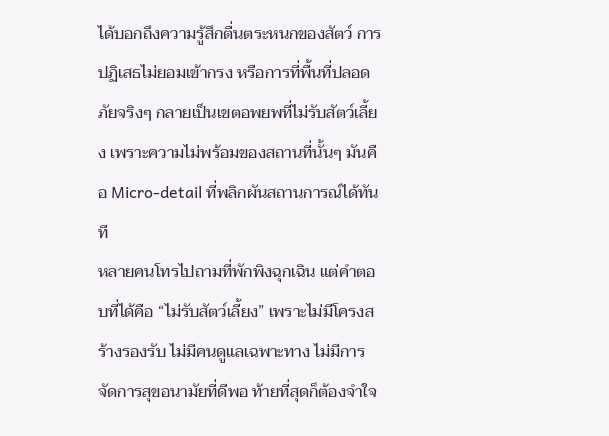ได้บอกถึงความรู้สึกตื่นตระหนกของสัตว์ การปฏิเสธไม่ยอมเข้ากรง หรือการที่พื้นที่ปลอดภัยจริงๆ กลายเป็นเขตอพยพที่ไม่รับสัตว์เลี้ยง เพราะความไม่พร้อมของสถานที่นั้นๆ มันคือ Micro-detail ที่พลิกผันสถานการณ์ได้ทันที
หลายคนโทรไปถามที่พักพิงฉุกเฉิน แต่คำตอบที่ได้คือ “ไม่รับสัตว์เลี้ยง” เพราะไม่มีโครงสร้างรองรับ ไม่มีคนดูแลเฉพาะทาง ไม่มีการจัดการสุขอนามัยที่ดีพอ ท้ายที่สุดก็ต้องจำใจ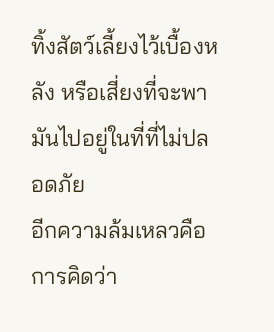ทิ้งสัตว์เลี้ยงไว้เบื้องหลัง หรือเสี่ยงที่จะพามันไปอยู่ในที่ที่ไม่ปลอดภัย
อีกความล้มเหลวคือการคิดว่า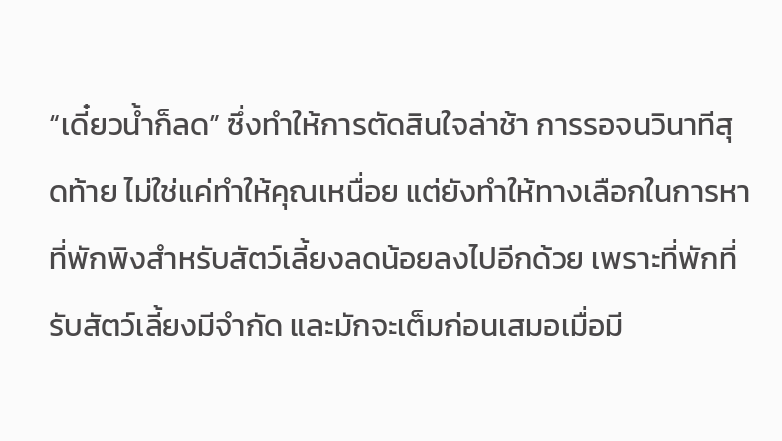“เดี๋ยวน้ำก็ลด” ซึ่งทำให้การตัดสินใจล่าช้า การรอจนวินาทีสุดท้าย ไม่ใช่แค่ทำให้คุณเหนื่อย แต่ยังทำให้ทางเลือกในการหาที่พักพิงสำหรับสัตว์เลี้ยงลดน้อยลงไปอีกด้วย เพราะที่พักที่รับสัตว์เลี้ยงมีจำกัด และมักจะเต็มก่อนเสมอเมื่อมี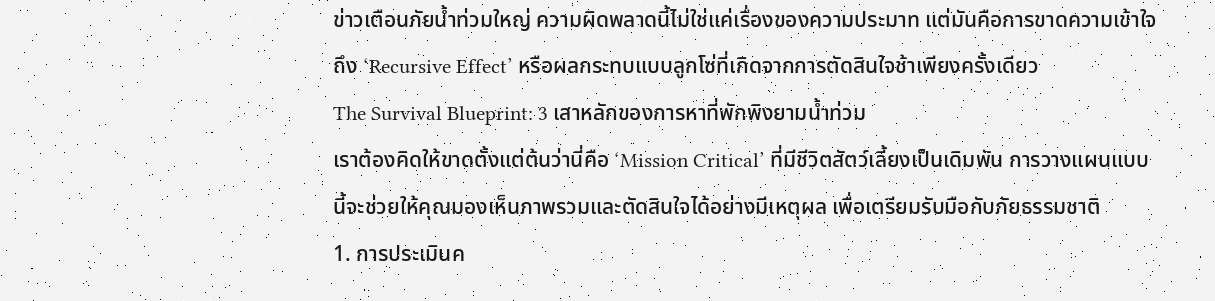ข่าวเตือนภัยน้ำท่วมใหญ่ ความผิดพลาดนี้ไม่ใช่แค่เรื่องของความประมาท แต่มันคือการขาดความเข้าใจถึง ‘Recursive Effect’ หรือผลกระทบแบบลูกโซ่ที่เกิดจากการตัดสินใจช้าเพียงครั้งเดียว
The Survival Blueprint: 3 เสาหลักของการหาที่พักพิงยามน้ำท่วม
เราต้องคิดให้ขาดตั้งแต่ต้นว่านี่คือ ‘Mission Critical’ ที่มีชีวิตสัตว์เลี้ยงเป็นเดิมพัน การวางแผนแบบนี้จะช่วยให้คุณมองเห็นภาพรวมและตัดสินใจได้อย่างมีเหตุผล เพื่อเตรียมรับมือกับภัยธรรมชาติ
1. การประเมินค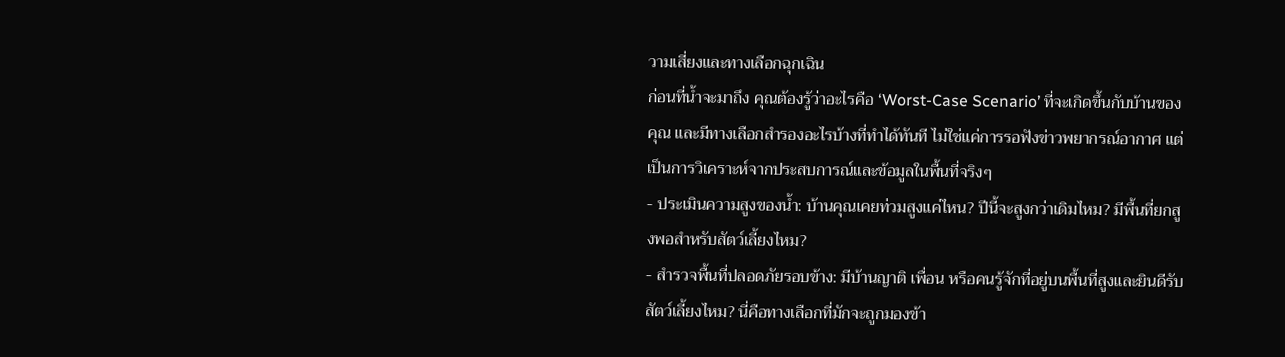วามเสี่ยงและทางเลือกฉุกเฉิน
ก่อนที่น้ำจะมาถึง คุณต้องรู้ว่าอะไรคือ ‘Worst-Case Scenario’ ที่จะเกิดขึ้นกับบ้านของคุณ และมีทางเลือกสำรองอะไรบ้างที่ทำได้ทันที ไม่ใช่แค่การรอฟังข่าวพยากรณ์อากาศ แต่เป็นการวิเคราะห์จากประสบการณ์และข้อมูลในพื้นที่จริงๆ
- ประเมินความสูงของน้ำ: บ้านคุณเคยท่วมสูงแค่ไหน? ปีนี้จะสูงกว่าเดิมไหม? มีพื้นที่ยกสูงพอสำหรับสัตว์เลี้ยงไหม?
- สำรวจพื้นที่ปลอดภัยรอบข้าง: มีบ้านญาติ เพื่อน หรือคนรู้จักที่อยู่บนพื้นที่สูงและยินดีรับสัตว์เลี้ยงไหม? นี่คือทางเลือกที่มักจะถูกมองข้า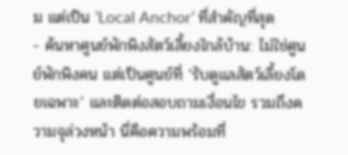ม แต่เป็น ‘Local Anchor’ ที่สำคัญที่สุด
- ค้นหาศูนย์พักพิงสัตว์เลี้ยงใกล้บ้าน: ไม่ใช่ศูนย์พักพิงคน แต่เป็นศูนย์ที่ ‘รับดูแลสัตว์เลี้ยงโดยเฉพาะ’ และติดต่อสอบถามเงื่อนไข รวมถึงความจุล่วงหน้า นี่คือความพร้อมที่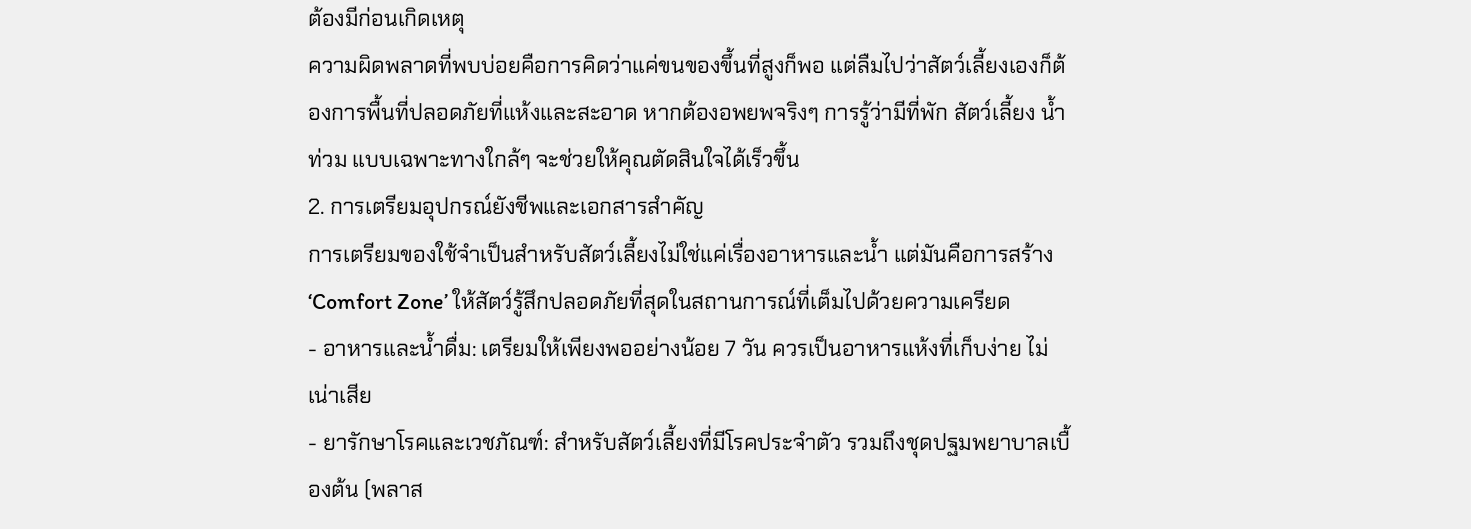ต้องมีก่อนเกิดเหตุ
ความผิดพลาดที่พบบ่อยคือการคิดว่าแค่ขนของขึ้นที่สูงก็พอ แต่ลืมไปว่าสัตว์เลี้ยงเองก็ต้องการพื้นที่ปลอดภัยที่แห้งและสะอาด หากต้องอพยพจริงๆ การรู้ว่ามีที่พัก สัตว์เลี้ยง น้ำท่วม แบบเฉพาะทางใกล้ๆ จะช่วยให้คุณตัดสินใจได้เร็วขึ้น
2. การเตรียมอุปกรณ์ยังชีพและเอกสารสำคัญ
การเตรียมของใช้จำเป็นสำหรับสัตว์เลี้ยงไม่ใช่แค่เรื่องอาหารและน้ำ แต่มันคือการสร้าง ‘Comfort Zone’ ให้สัตว์รู้สึกปลอดภัยที่สุดในสถานการณ์ที่เต็มไปด้วยความเครียด
- อาหารและน้ำดื่ม: เตรียมให้เพียงพออย่างน้อย 7 วัน ควรเป็นอาหารแห้งที่เก็บง่าย ไม่เน่าเสีย
- ยารักษาโรคและเวชภัณฑ์: สำหรับสัตว์เลี้ยงที่มีโรคประจำตัว รวมถึงชุดปฐมพยาบาลเบื้องต้น (พลาส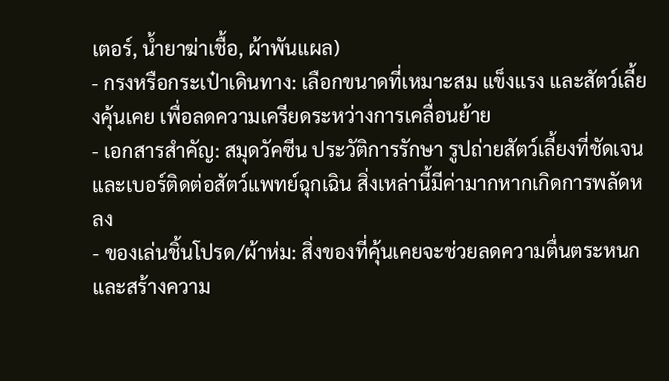เตอร์, น้ำยาฆ่าเชื้อ, ผ้าพันแผล)
- กรงหรือกระเป๋าเดินทาง: เลือกขนาดที่เหมาะสม แข็งแรง และสัตว์เลี้ยงคุ้นเคย เพื่อลดความเครียดระหว่างการเคลื่อนย้าย
- เอกสารสำคัญ: สมุดวัคซีน ประวัติการรักษา รูปถ่ายสัตว์เลี้ยงที่ชัดเจน และเบอร์ติดต่อสัตว์แพทย์ฉุกเฉิน สิ่งเหล่านี้มีค่ามากหากเกิดการพลัดหลง
- ของเล่นชิ้นโปรด/ผ้าห่ม: สิ่งของที่คุ้นเคยจะช่วยลดความตื่นตระหนกและสร้างความ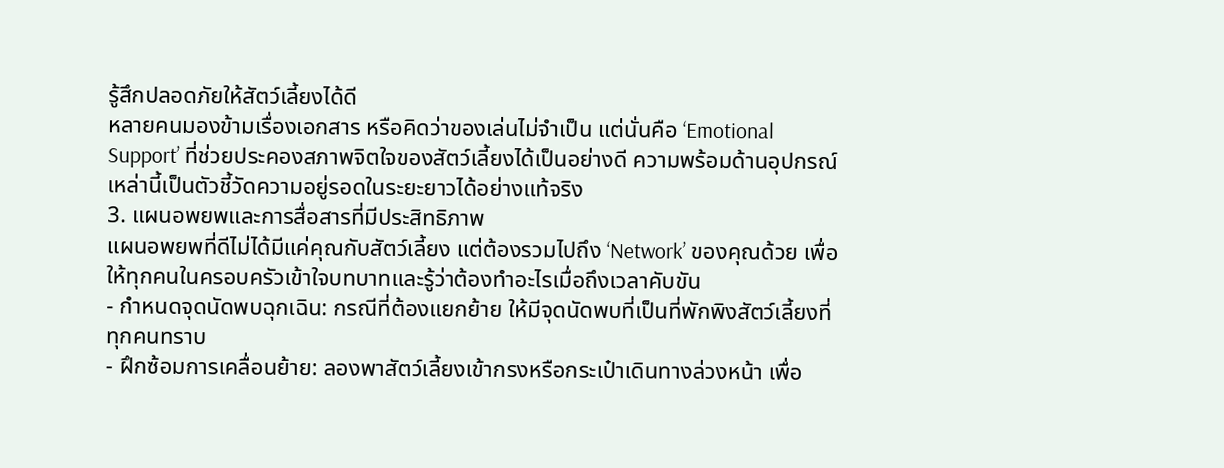รู้สึกปลอดภัยให้สัตว์เลี้ยงได้ดี
หลายคนมองข้ามเรื่องเอกสาร หรือคิดว่าของเล่นไม่จำเป็น แต่นั่นคือ ‘Emotional Support’ ที่ช่วยประคองสภาพจิตใจของสัตว์เลี้ยงได้เป็นอย่างดี ความพร้อมด้านอุปกรณ์เหล่านี้เป็นตัวชี้วัดความอยู่รอดในระยะยาวได้อย่างแท้จริง
3. แผนอพยพและการสื่อสารที่มีประสิทธิภาพ
แผนอพยพที่ดีไม่ได้มีแค่คุณกับสัตว์เลี้ยง แต่ต้องรวมไปถึง ‘Network’ ของคุณด้วย เพื่อให้ทุกคนในครอบครัวเข้าใจบทบาทและรู้ว่าต้องทำอะไรเมื่อถึงเวลาคับขัน
- กำหนดจุดนัดพบฉุกเฉิน: กรณีที่ต้องแยกย้าย ให้มีจุดนัดพบที่เป็นที่พักพิงสัตว์เลี้ยงที่ทุกคนทราบ
- ฝึกซ้อมการเคลื่อนย้าย: ลองพาสัตว์เลี้ยงเข้ากรงหรือกระเป๋าเดินทางล่วงหน้า เพื่อ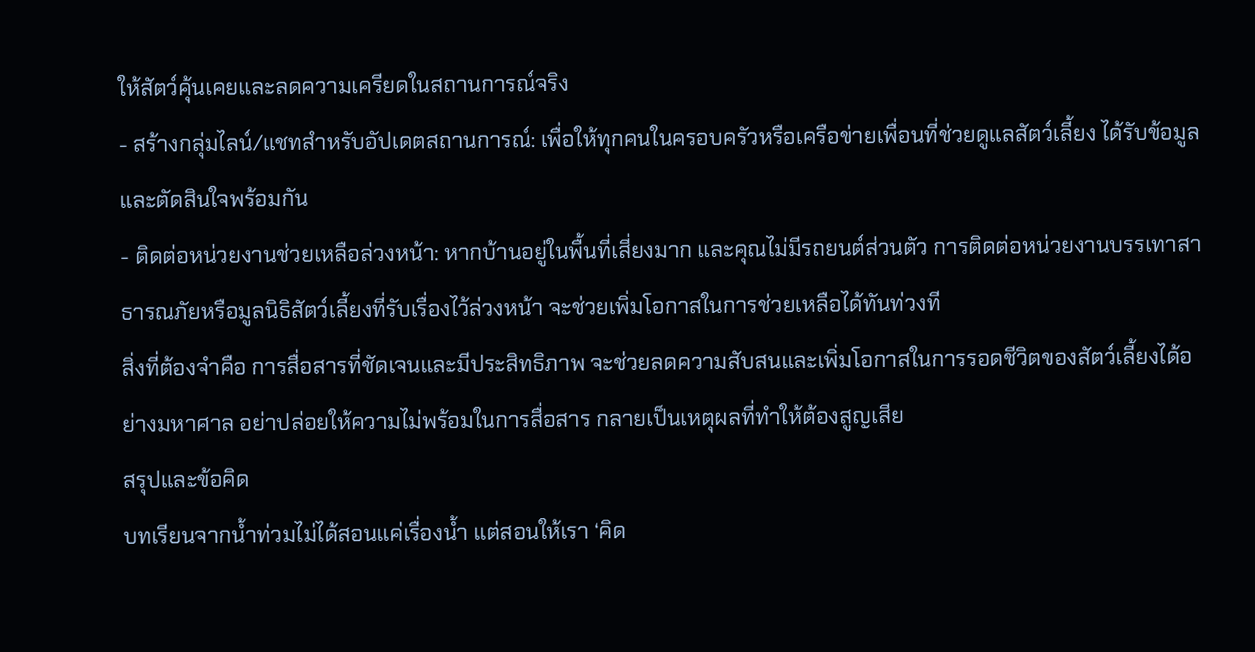ให้สัตว์คุ้นเคยและลดความเครียดในสถานการณ์จริง
- สร้างกลุ่มไลน์/แชทสำหรับอัปเดตสถานการณ์: เพื่อให้ทุกคนในครอบครัวหรือเครือข่ายเพื่อนที่ช่วยดูแลสัตว์เลี้ยง ได้รับข้อมูลและตัดสินใจพร้อมกัน
- ติดต่อหน่วยงานช่วยเหลือล่วงหน้า: หากบ้านอยู่ในพื้นที่เสี่ยงมาก และคุณไม่มีรถยนต์ส่วนตัว การติดต่อหน่วยงานบรรเทาสาธารณภัยหรือมูลนิธิสัตว์เลี้ยงที่รับเรื่องไว้ล่วงหน้า จะช่วยเพิ่มโอกาสในการช่วยเหลือได้ทันท่วงที
สิ่งที่ต้องจำคือ การสื่อสารที่ชัดเจนและมีประสิทธิภาพ จะช่วยลดความสับสนและเพิ่มโอกาสในการรอดชีวิตของสัตว์เลี้ยงได้อย่างมหาศาล อย่าปล่อยให้ความไม่พร้อมในการสื่อสาร กลายเป็นเหตุผลที่ทำให้ต้องสูญเสีย
สรุปและข้อคิด
บทเรียนจากน้ำท่วมไม่ได้สอนแค่เรื่องน้ำ แต่สอนให้เรา ‘คิด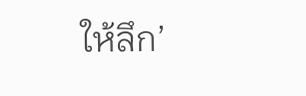ให้ลึก’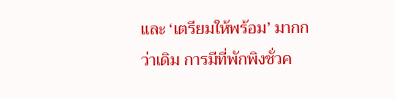และ ‘เตรียมให้พร้อม’ มากกว่าเดิม การมีที่พักพิงชั่วค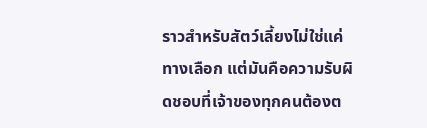ราวสำหรับสัตว์เลี้ยงไม่ใช่แค่ทางเลือก แต่มันคือความรับผิดชอบที่เจ้าของทุกคนต้องต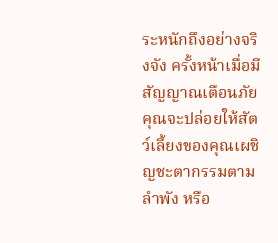ระหนักถึงอย่างจริงจัง ครั้งหน้าเมื่อมีสัญญาณเตือนภัย คุณจะปล่อยให้สัตว์เลี้ยงของคุณเผชิญชะตากรรมตามลำพัง หรือ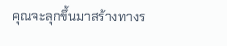คุณจะลุกขึ้นมาสร้างทางร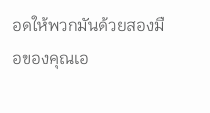อดให้พวกมันด้วยสองมือของคุณเอ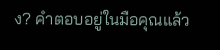ง? คำตอบอยู่ในมือคุณแล้ว